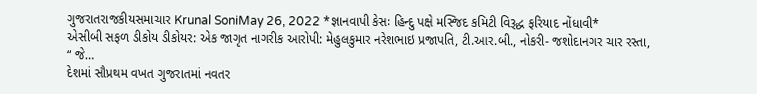ગુજરાતરાજકીયસમાચાર Krunal SoniMay 26, 2022 *જ્ઞાનવાપી કેસઃ હિન્દુ પક્ષે મસ્જિદ કમિટી વિરૂદ્ધ ફરિયાદ નોંધાવી*
એસીબી સફળ ડીકોય ડીકોયર: એક જાગૃત નાગરીક આરોપી: મેહુલકુમાર નરેશભાઇ પ્રજાપતિ, ટી.આર.બી., નોકરી- જશોદાનગર ચાર રસ્તા, “ જે…
દેશમાં સૌપ્રથમ વખત ગુજરાતમાં નવતર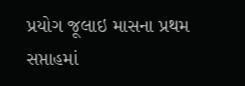પ્રયોગ જૂલાઇ માસના પ્રથમ સપ્તાહમાં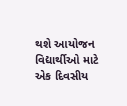થશે આયોજન વિદ્યાર્થીઓ માટે એક દિવસીય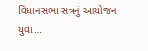વિધાનસભા સત્રનું આયોજન યુવા…